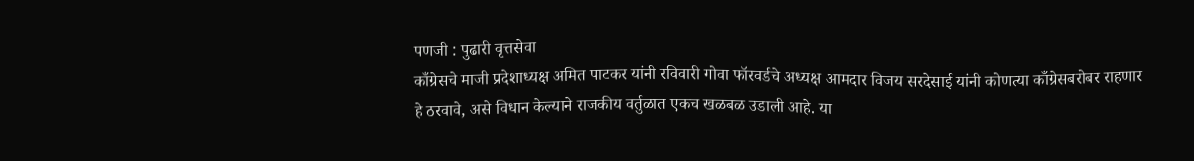पणजी : पुढारी वृत्तसेवा
काँग्रेसचे माजी प्रदेशाध्यक्ष अमित पाटकर यांनी रविवारी गोवा फॉरवर्डचे अध्यक्ष आमदार विजय सरदेसाई यांनी कोणत्या काँग्रेसबरोबर राहणार हे ठरवावे, असे विधान केल्याने राजकीय वर्तुळात एकच खळबळ उडाली आहे. या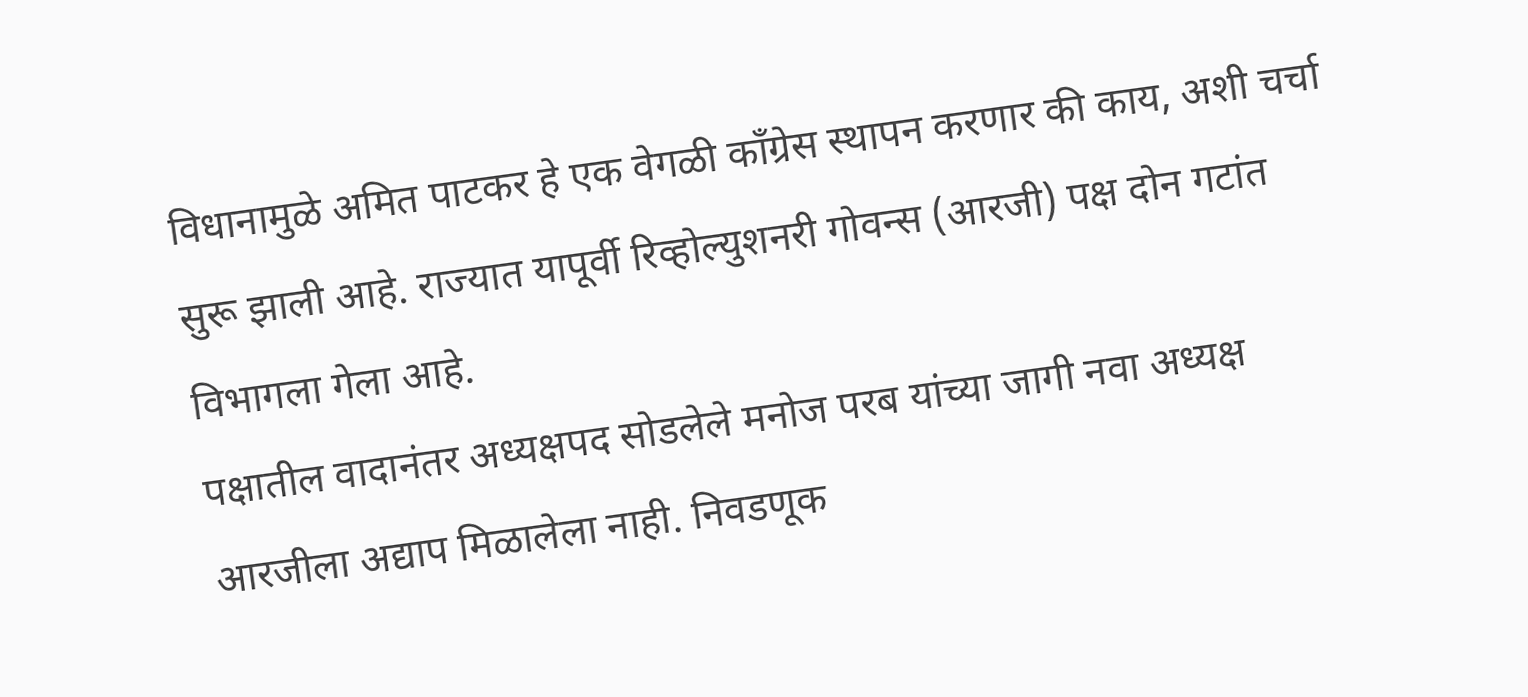विधानामुळे अमित पाटकर हे एक वेगळी काँग्रेस स्थापन करणार की काय, अशी चर्चा सुरू झाली आहे. राज्यात यापूर्वी रिव्होल्युशनरी गोवन्स (आरजी) पक्ष दोन गटांत विभागला गेला आहे.
पक्षातील वादानंतर अध्यक्षपद सोडलेले मनोज परब यांच्या जागी नवा अध्यक्ष आरजीला अद्याप मिळालेला नाही. निवडणूक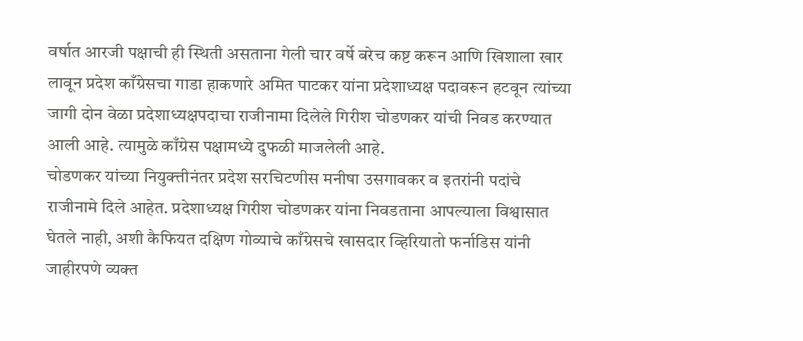वर्षात आरजी पक्षाची ही स्थिती असताना गेली चार वर्षे बरेच कष्ट करून आणि खिशाला खार लावून प्रदेश काँग्रेसचा गाडा हाकणारे अमित पाटकर यांना प्रदेशाध्यक्ष पदावरून हटवून त्यांच्या जागी दोन वेळा प्रदेशाध्यक्षपदाचा राजीनामा दिलेले गिरीश चोडणकर यांची निवड करण्यात आली आहे. त्यामुळे काँग्रेस पक्षामध्ये दुफळी माजलेली आहे.
चोडणकर यांच्या नियुक्त्तीनंतर प्रदेश सरचिटणीस मनीषा उसगावकर व इतरांनी पदांचे राजीनामे दिले आहेत. प्रदेशाध्यक्ष गिरीश चोडणकर यांना निवडताना आपल्याला विश्वासात घेतले नाही, अशी कैफियत दक्षिण गोव्याचे काँग्रेसचे खासदार व्हिरियातो फर्नाडिस यांनी जाहीरपणे व्यक्त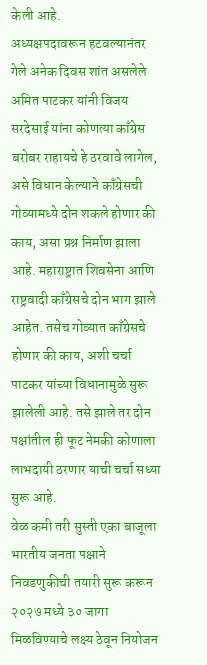केली आहे.
अध्यक्षपदावरून हटवल्यानंतर गेले अनेक दिवस शांत असलेले अमित पाटकर यांनी विजय सरदेसाई यांना कोणत्या काँग्रेस बरोबर राहायचे हे ठरवावे लागेल, असे विधान केल्याने काँग्रेसची गोव्यामध्ये दोन शकले होणार की काय, असा प्रश्न निर्माण झाला आहे. महाराष्ट्रात शिवसेना आणि राष्ट्रवादी काँग्रेसचे दोन भाग झाले आहेत. तसेच गोव्यात काँग्रेसचे होणार की काय, अशी चर्चा पाटकर यांच्या विधानामुळे सुरू झालेली आहे. तसे झाले तर दोन पक्षांतील ही फूट नेमकी कोणाला लाभदायी ठरणार याची चर्चा सध्या सुरू आहे.
वेळ कमी तरी सुस्ती एका बाजूला भारतीय जनता पक्षाने निवडणुकीची तयारी सुरू करून २०२७ मध्ये ३० जागा मिळविण्याचे लक्ष्य ठेवून नियोजन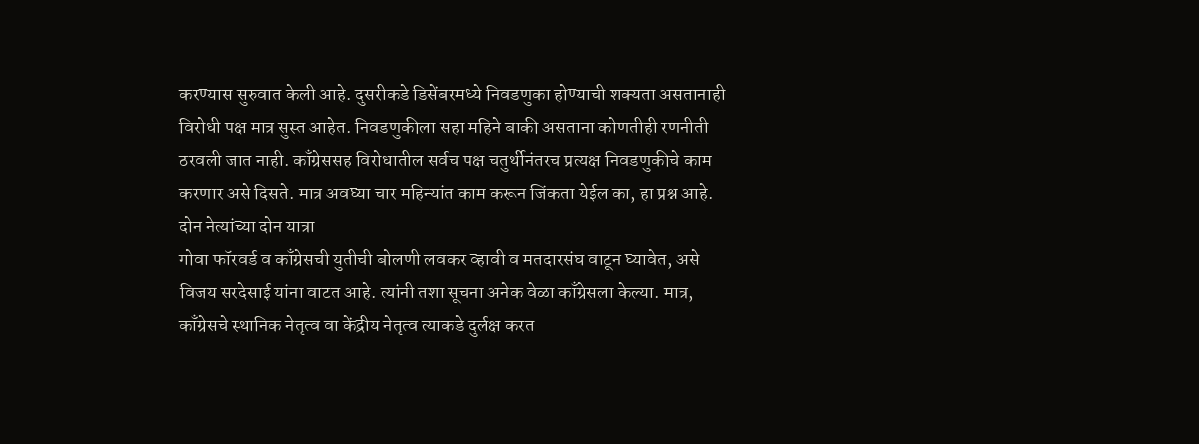करण्यास सुरुवात केली आहे. दुसरीकडे डिसेंबरमध्ये निवडणुका होण्याची शक्यता असतानाही विरोधी पक्ष मात्र सुस्त आहेत. निवडणुकीला सहा महिने बाकी असताना कोणतीही रणनीती ठरवली जात नाही. काँग्रेससह विरोधातील सर्वच पक्ष चतुर्थीनंतरच प्रत्यक्ष निवडणुकीचे काम करणार असे दिसते. मात्र अवघ्या चार महिन्यांत काम करून जिंकता येईल का, हा प्रश्न आहे.
दोन नेत्यांच्या दोन यात्रा
गोवा फॉरवर्ड व काँग्रेसची युतीची बोलणी लवकर व्हावी व मतदारसंघ वाटून घ्यावेत, असे विजय सरदेसाई यांना वाटत आहे. त्यांनी तशा सूचना अनेक वेळा काँग्रेसला केल्या. मात्र, काँग्रेसचे स्थानिक नेतृत्व वा केंद्रीय नेतृत्व त्याकडे दुर्लक्ष करत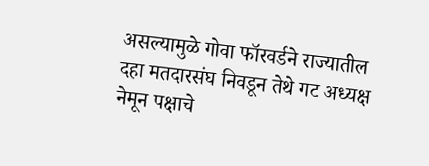असल्यामुळे गोवा फॉरवर्डने राज्यातील दहा मतदारसंघ निवडून तेथे गट अध्यक्ष नेमून पक्षाचे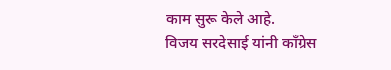काम सुरू केले आहे.
विजय सरदेसाई यांनी काँग्रेस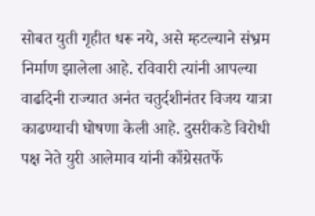सोबत युती गृहीत धरू नये, असे म्हटल्याने संभ्रम निर्माण झालेला आहे. रविवारी त्यांनी आपल्या वाढदिनी राज्यात अनंत चतुर्दशीनंतर विजय यात्रा काढण्याची घोषणा केली आहे. दुसरीकडे विरोधी पक्ष नेते युरी आलेमाव यांनी काँग्रेसतर्फे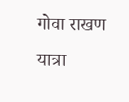गोवा राखण यात्रा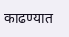काढण्यात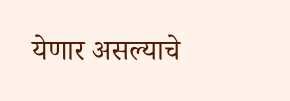येणार असल्याचे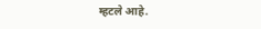म्हटले आहे.